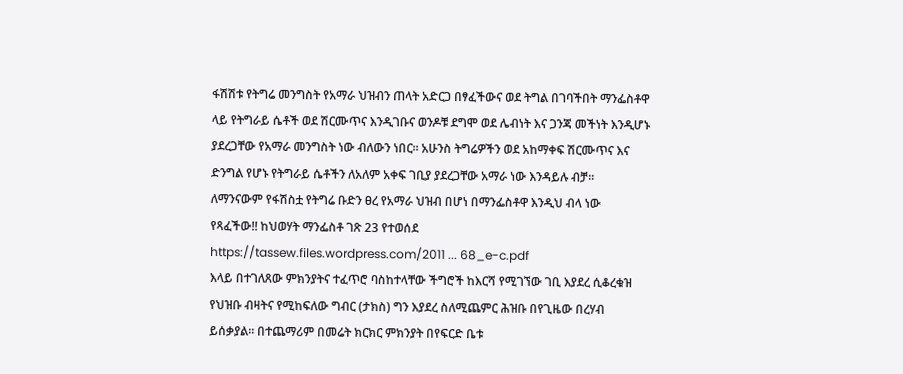ፋሽሽቱ የትግሬ መንግስት የአማራ ህዝብን ጠላት አድርጋ በፃፈችውና ወደ ትግል በገባችበት ማንፌስቶዋ ላይ የትግራይ ሴቶች ወደ ሽርሙጥና እንዲገቡና ወንዶቹ ደግሞ ወደ ሌብነት እና ጋንጃ መችነት እንዲሆኑ ያደረጋቸው የአማራ መንግስት ነው ብለውን ነበር፡፡ አሁንስ ትግሬዎችን ወደ አከማቀፍ ሽርሙጥና እና ድንግል የሆኑ የትግራይ ሴቶችን ለአለም አቀፍ ገቢያ ያደረጋቸው አማራ ነው እንዳይሉ ብቻ፡፡
ለማንናውም የፋሽስቷ የትግሬ ቡድን ፀረ የአማራ ህዝብ በሆነ በማንፌስቶዋ እንዲህ ብላ ነው የጻፈችው!! ከህወሃት ማንፌስቶ ገጽ 23 የተወሰደ
https://tassew.files.wordpress.com/2011 ... 68_e-c.pdf
እላይ በተገለጸው ምክንያትና ተፈጥሮ ባስከተላቸው ችግሮች ከእርሻ የሚገኘው ገቢ እያደረ ሲቆረቁዝ የህዝቡ ብዛትና የሚከፍለው ግብር (ታክስ) ግን እያደረ ስለሚጨምር ሕዝቡ በየጊዜው በረሃብ ይሰቃያል። በተጨማሪም በመሬት ክርክር ምክንያት በየፍርድ ቤቱ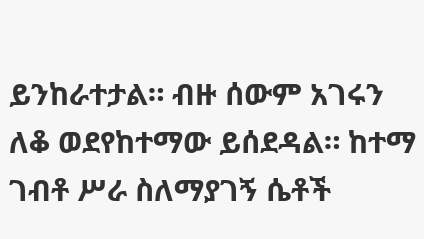ይንከራተታል። ብዙ ሰውም አገሩን ለቆ ወደየከተማው ይሰደዳል። ከተማ ገብቶ ሥራ ስለማያገኝ ሴቶች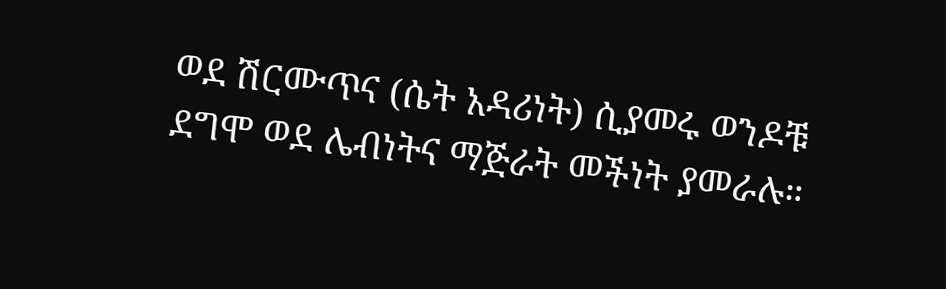ወደ ሽርሙጥና (ሴት አዳሪነት) ሲያመሩ ወንዶቹ ደግሞ ወደ ሌብነትና ማጅራት መችነት ያመራሉ።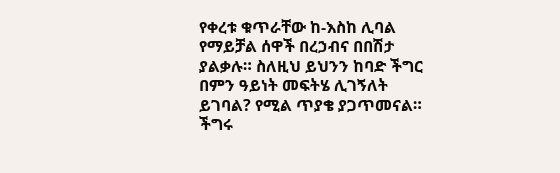የቀረቱ ቁጥራቸው ከ-እስከ ሊባል የማይቻል ሰዋች በረኃብና በበሽታ ያልቃሉ። ስለዚህ ይህንን ከባድ ችግር በምን ዓይነት መፍትሄ ሊገኝለት ይገባል? የሚል ጥያቄ ያጋጥመናል። ችግሩ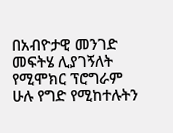በአብዮታዊ መንገድ መፍትሄ ሊያገኝለት የሚሞክር ፕሮግራም ሁሉ የግድ የሚከተሉትን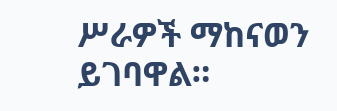ሥራዎች ማከናወን ይገባዋል።